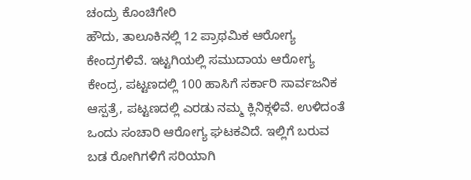ಚಂದ್ರು ಕೊಂಚಿಗೇರಿ
ಹೌದು, ತಾಲೂಕಿನಲ್ಲಿ 12 ಪ್ರಾಥಮಿಕ ಆರೋಗ್ಯ ಕೇಂದ್ರಗಳಿವೆ. ಇಟ್ಟಗಿಯಲ್ಲಿ ಸಮುದಾಯ ಆರೋಗ್ಯ ಕೇಂದ್ರ, ಪಟ್ಟಣದಲ್ಲಿ 100 ಹಾಸಿಗೆ ಸರ್ಕಾರಿ ಸಾರ್ವಜನಿಕ ಆಸ್ಪತ್ರೆ, ಪಟ್ಟಣದಲ್ಲಿ ಎರಡು ನಮ್ಮ ಕ್ಲಿನಿಕ್ಗಳಿವೆ. ಉಳಿದಂತೆ ಒಂದು ಸಂಚಾರಿ ಆರೋಗ್ಯ ಘಟಕವಿದೆ. ಇಲ್ಲಿಗೆ ಬರುವ ಬಡ ರೋಗಿಗಳಿಗೆ ಸರಿಯಾಗಿ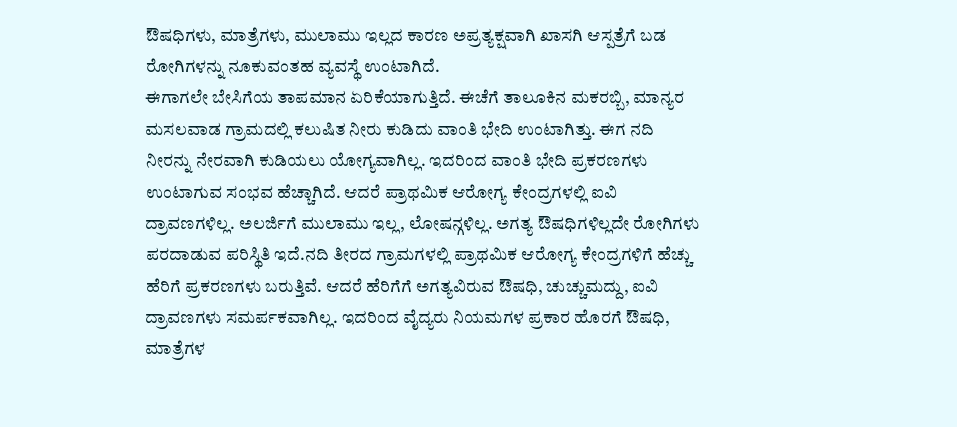ಔಷಧಿಗಳು, ಮಾತ್ರೆಗಳು, ಮುಲಾಮು ಇಲ್ಲದ ಕಾರಣ ಅಪ್ರತ್ಯಕ್ಷವಾಗಿ ಖಾಸಗಿ ಆಸ್ಪತ್ರೆಗೆ ಬಡ ರೋಗಿಗಳನ್ನು ನೂಕುವಂತಹ ವ್ಯವಸ್ಥೆ ಉಂಟಾಗಿದೆ.
ಈಗಾಗಲೇ ಬೇಸಿಗೆಯ ತಾಪಮಾನ ಏರಿಕೆಯಾಗುತ್ತಿದೆ. ಈಚೆಗೆ ತಾಲೂಕಿನ ಮಕರಬ್ಬಿ, ಮಾನ್ಯರ ಮಸಲವಾಡ ಗ್ರಾಮದಲ್ಲಿ ಕಲುಷಿತ ನೀರು ಕುಡಿದು ವಾಂತಿ ಭೇದಿ ಉಂಟಾಗಿತ್ತು. ಈಗ ನದಿ ನೀರನ್ನು ನೇರವಾಗಿ ಕುಡಿಯಲು ಯೋಗ್ಯವಾಗಿಲ್ಲ. ಇದರಿಂದ ವಾಂತಿ ಭೇದಿ ಪ್ರಕರಣಗಳು ಉಂಟಾಗುವ ಸಂಭವ ಹೆಚ್ಚಾಗಿದೆ. ಆದರೆ ಪ್ರಾಥಮಿಕ ಆರೋಗ್ಯ ಕೇಂದ್ರಗಳಲ್ಲಿ ಐವಿ ದ್ರಾವಣಗಳಿಲ್ಲ. ಅಲರ್ಜಿಗೆ ಮುಲಾಮು ಇಲ್ಲ, ಲೋಷನ್ಗಳಿಲ್ಲ. ಅಗತ್ಯ ಔಷಧಿಗಳಿಲ್ಲದೇ ರೋಗಿಗಳು ಪರದಾಡುವ ಪರಿಸ್ಥಿತಿ ಇದೆ.ನದಿ ತೀರದ ಗ್ರಾಮಗಳಲ್ಲಿ ಪ್ರಾಥಮಿಕ ಆರೋಗ್ಯ ಕೇಂದ್ರಗಳಿಗೆ ಹೆಚ್ಚು ಹೆರಿಗೆ ಪ್ರಕರಣಗಳು ಬರುತ್ತಿವೆ. ಆದರೆ ಹೆರಿಗೆಗೆ ಅಗತ್ಯವಿರುವ ಔಷಧಿ, ಚುಚ್ಚುಮದ್ದು, ಐವಿ ದ್ರಾವಣಗಳು ಸಮರ್ಪಕವಾಗಿಲ್ಲ. ಇದರಿಂದ ವೈದ್ಯರು ನಿಯಮಗಳ ಪ್ರಕಾರ ಹೊರಗೆ ಔಷಧಿ, ಮಾತ್ರೆಗಳ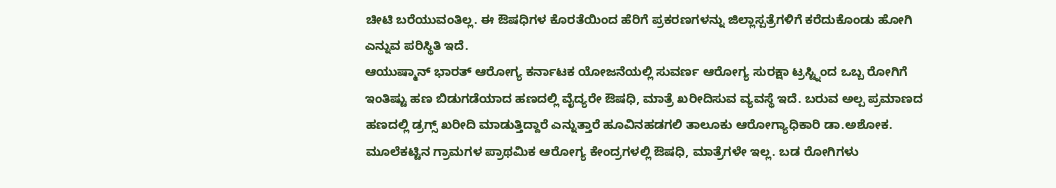ಚೀಟಿ ಬರೆಯುವಂತಿಲ್ಲ. ಈ ಔಷಧಿಗಳ ಕೊರತೆಯಿಂದ ಹೆರಿಗೆ ಪ್ರಕರಣಗಳನ್ನು ಜಿಲ್ಲಾಸ್ಪತ್ರೆಗಳಿಗೆ ಕರೆದುಕೊಂಡು ಹೋಗಿ ಎನ್ನುವ ಪರಿಸ್ಥಿತಿ ಇದೆ.
ಆಯುಷ್ಮಾನ್ ಭಾರತ್ ಆರೋಗ್ಯ ಕರ್ನಾಟಕ ಯೋಜನೆಯಲ್ಲಿ ಸುವರ್ಣ ಆರೋಗ್ಯ ಸುರಕ್ಷಾ ಟ್ರಸ್ಟ್ನಿಂದ ಒಬ್ಬ ರೋಗಿಗೆ ಇಂತಿಷ್ಟು ಹಣ ಬಿಡುಗಡೆಯಾದ ಹಣದಲ್ಲಿ ವೈದ್ಯರೇ ಔಷಧಿ, ಮಾತ್ರೆ ಖರೀದಿಸುವ ವ್ಯವಸ್ಥೆ ಇದೆ. ಬರುವ ಅಲ್ಪ ಪ್ರಮಾಣದ ಹಣದಲ್ಲಿ ಡ್ರಗ್ಸ್ ಖರೀದಿ ಮಾಡುತ್ತಿದ್ದಾರೆ ಎನ್ನುತ್ತಾರೆ ಹೂವಿನಹಡಗಲಿ ತಾಲೂಕು ಆರೋಗ್ಯಾಧಿಕಾರಿ ಡಾ.ಅಶೋಕ.
ಮೂಲೆಕಟ್ಟಿನ ಗ್ರಾಮಗಳ ಪ್ರಾಥಮಿಕ ಆರೋಗ್ಯ ಕೇಂದ್ರಗಳಲ್ಲಿ ಔಷಧಿ, ಮಾತ್ರೆಗಳೇ ಇಲ್ಲ. ಬಡ ರೋಗಿಗಳು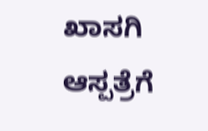ಖಾಸಗಿ ಆಸ್ಪತ್ರೆಗೆ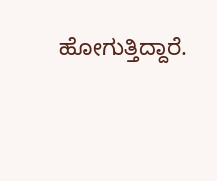ಹೋಗುತ್ತಿದ್ದಾರೆ.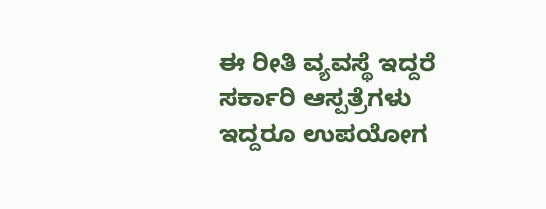ಈ ರೀತಿ ವ್ಯವಸ್ಥೆ ಇದ್ದರೆ ಸರ್ಕಾರಿ ಆಸ್ಪತ್ರೆಗಳು ಇದ್ದರೂ ಉಪಯೋಗ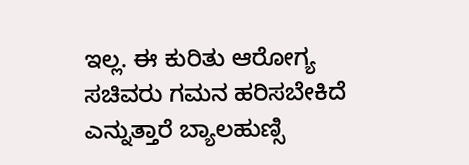ಇಲ್ಲ. ಈ ಕುರಿತು ಆರೋಗ್ಯ ಸಚಿವರು ಗಮನ ಹರಿಸಬೇಕಿದೆ ಎನ್ನುತ್ತಾರೆ ಬ್ಯಾಲಹುಣ್ಸಿ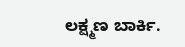ಲಕ್ಷ್ಮಣ ಬಾರ್ಕಿ.